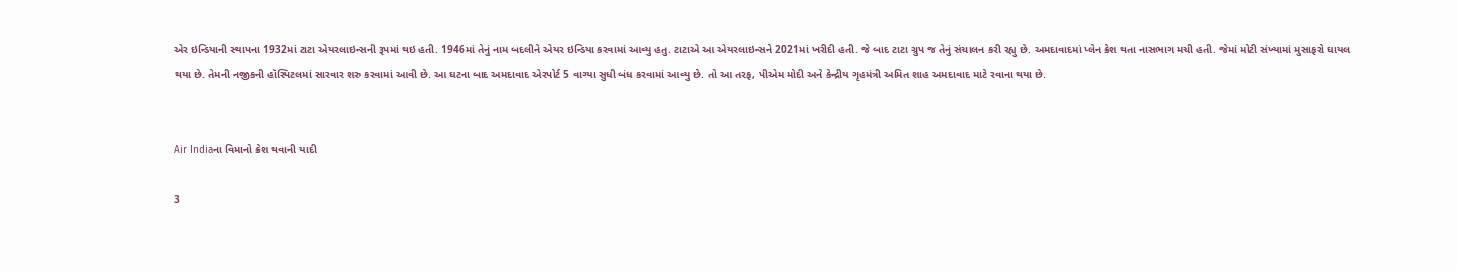એર ઇન્ડિયાની સ્થાપના 1932માં ટાટા એયરલાઇન્સની રૂપમાં થઇ હતી. 1946માં તેનું નામ બદલીને એયર ઇન્ડિયા કરવામાં આવ્યુ હતુ. ટાટાએ આ એયરલાઇન્સને 2021માં ખરીદી હતી. જે બાદ ટાટા ગ્રુપ જ તેનું સંચાલન કરી રહ્યુ છે. અમદાવાદમાં પ્લેન ક્રેશ થતા નાસભાગ મચી હતી. જેમાં મોટી સંખ્યામાં મુસાફરો ઘાયલ થયા છે. તેમની નજીકની હૉસ્પિટલમાં સારવાર શરુ કરવામાં આવી છે. આ ઘટના બાદ અમદાવાદ એરપોર્ટ 5 વાગ્યા સુધી બંધ કરવામાં આવ્યુ છે. તો આ તરફ, પીએમ મોદી અને કેન્દ્રીય ગૃહમંત્રી અમિત શાહ અમદાવાદ માટે રવાના થયા છે.


Air Indiaના વિમાનો ક્રેશ થવાની યાદી

3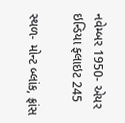નવેમ્બર 1950- એયર ઇન્ડિયા ફ્લાઇટ 245

સ્થળ- મોન્ટ બ્લાંક, ફ્રાંસ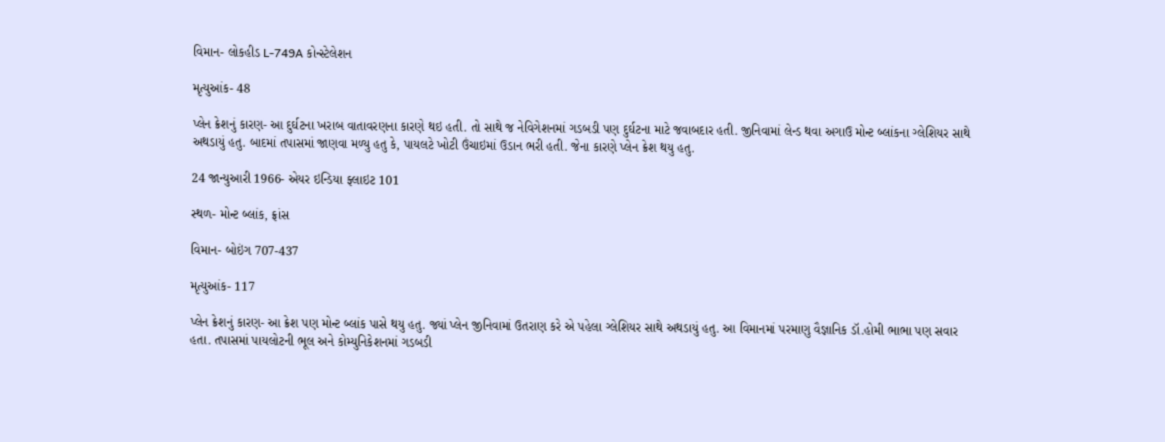વિમાન- લોકહીડ L-749A કોન્સ્ટેલેશન

મૃત્યુઆંક- 48

પ્લેન ક્રેશનું કારણ- આ દુર્ઘટના ખરાબ વાતાવરણના કારણે થઇ હતી. તો સાથે જ નેવિગેશનમાં ગડબડી પણ દુર્ઘટના માટે જવાબદાર હતી. જીનિવામાં લેન્ડ થવા અગાઉ મોન્ટ બ્લાંકના ગ્લેશિયર સાથે અથડાયું હતુ. બાદમાં તપાસમાં જાણવા મળ્યુ હતુ કે, પાયલટે ખોટી ઉંચાઇમાં ઉડાન ભરી હતી. જેના કારણે પ્લેન ક્રેશ થયુ હતુ.

24 જાન્યુઆરી 1966- એયર ઇન્ડિયા ફ્લાઇટ 101

સ્થળ- મોન્ટ બ્લાંક, ફ્રાંસ

વિમાન- બોઇંગ 707-437

મૃત્યુઆંક- 117

પ્લેન ક્રેશનું કારણ- આ ક્રેશ પણ મોન્ટ બ્લાંક પાસે થયુ હતુ. જ્યાં પ્લેન જીનિવામાં ઉતરાણ કરે એ પહેલા ગ્લેશિયર સાથે અથડાયું હતુ. આ વિમાનમાં પરમાણુ વૈજ્ઞાનિક ડૉ.હોમી ભાભા પણ સવાર હતા. તપાસમાં પાયલોટની ભૂલ અને કોમ્યુનિકેશનમાં ગડબડી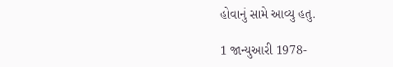હોવાનું સામે આવ્યુ હતુ.

1 જાન્યુઆરી 1978-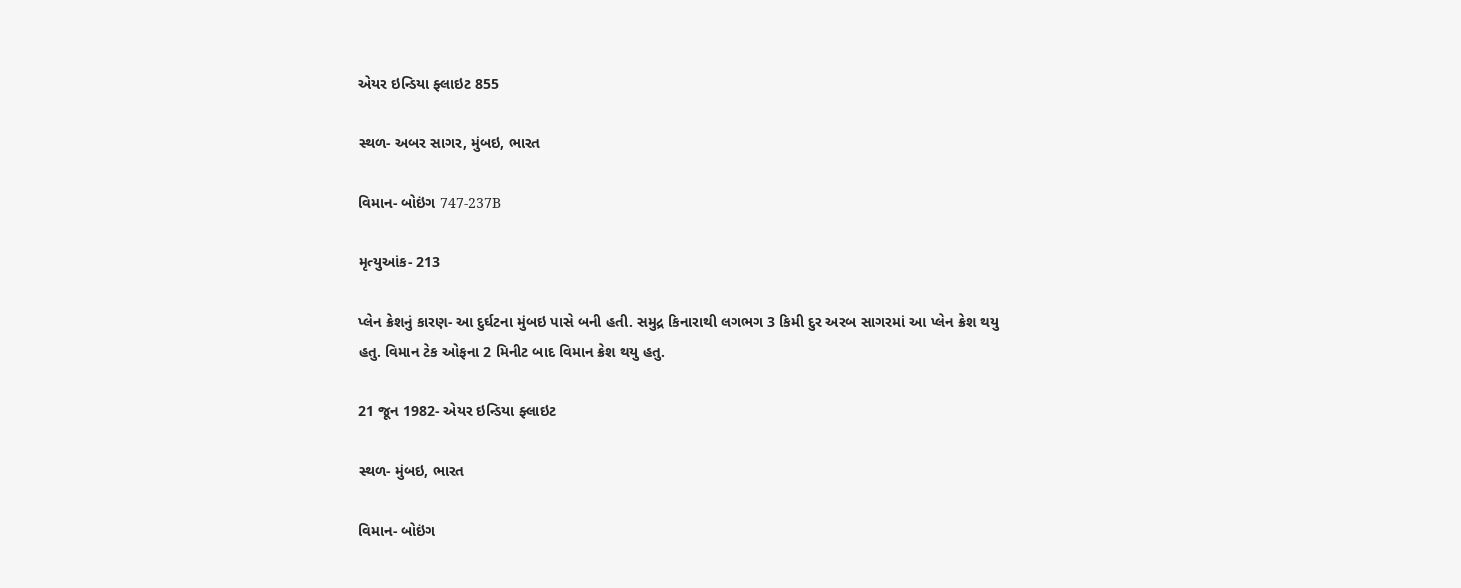એયર ઇન્ડિયા ફ્લાઇટ 855

સ્થળ- અબર સાગર, મુંબઇ, ભારત

વિમાન- બોઇંગ 747-237B

મૃત્યુઆંક- 213

પ્લેન ક્રેશનું કારણ- આ દુર્ઘટના મુંબઇ પાસે બની હતી. સમુદ્ર કિનારાથી લગભગ 3 કિમી દુર અરબ સાગરમાં આ પ્લેન ક્રેશ થયુ હતુ. વિમાન ટેક ઓફના 2 મિનીટ બાદ વિમાન ક્રેશ થયુ હતુ.

21 જૂન 1982- એયર ઇન્ડિયા ફ્લાઇટ

સ્થળ- મુંબઇ, ભારત

વિમાન- બોઇંગ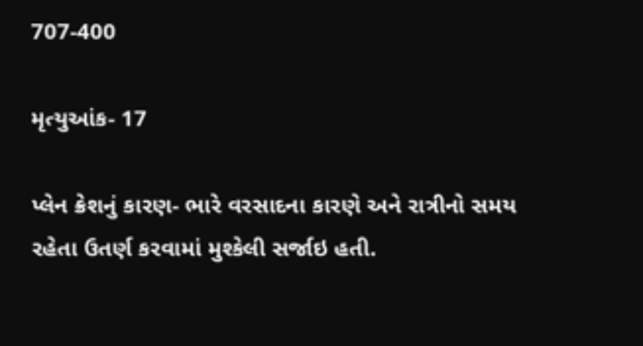707-400

મૃત્યુઆંક- 17

પ્લેન ક્રેશનું કારણ- ભારે વરસાદના કારણે અને રાત્રીનો સમય રહેતા ઉતર્ણ કરવામાં મુશ્કેલી સર્જાઇ હતી.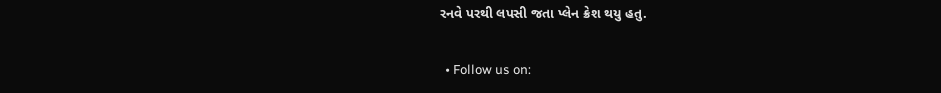રનવે પરથી લપસી જતા પ્લેન ક્રેશ થયુ હતુ.

  • Follow us on: